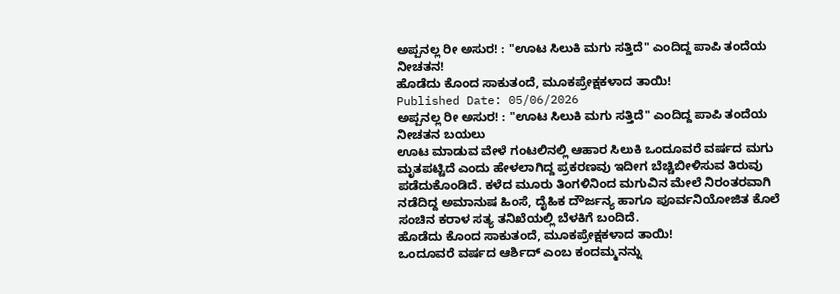ಅಪ್ಪನಲ್ಲ ರೀ ಅಸುರ! : "ಊಟ ಸಿಲುಕಿ ಮಗು ಸತ್ತಿದೆ" ಎಂದಿದ್ದ ಪಾಪಿ ತಂದೆಯ ನೀಚತನ!
ಹೊಡೆದು ಕೊಂದ ಸಾಕುತಂದೆ, ಮೂಕಪ್ರೇಕ್ಷಕಳಾದ ತಾಯಿ!
Published Date: 05/06/2026
ಅಪ್ಪನಲ್ಲ ರೀ ಅಸುರ! : "ಊಟ ಸಿಲುಕಿ ಮಗು ಸತ್ತಿದೆ" ಎಂದಿದ್ದ ಪಾಪಿ ತಂದೆಯ ನೀಚತನ ಬಯಲು
ಊಟ ಮಾಡುವ ವೇಳೆ ಗಂಟಲಿನಲ್ಲಿ ಆಹಾರ ಸಿಲುಕಿ ಒಂದೂವರೆ ವರ್ಷದ ಮಗು ಮೃತಪಟ್ಟಿದೆ ಎಂದು ಹೇಳಲಾಗಿದ್ದ ಪ್ರಕರಣವು ಇದೀಗ ಬೆಚ್ಚಿಬೀಳಿಸುವ ತಿರುವು ಪಡೆದುಕೊಂಡಿದೆ. ಕಳೆದ ಮೂರು ತಿಂಗಳಿನಿಂದ ಮಗುವಿನ ಮೇಲೆ ನಿರಂತರವಾಗಿ ನಡೆದಿದ್ದ ಅಮಾನುಷ ಹಿಂಸೆ, ದೈಹಿಕ ದೌರ್ಜನ್ಯ ಹಾಗೂ ಪೂರ್ವನಿಯೋಜಿತ ಕೊಲೆ ಸಂಚಿನ ಕರಾಳ ಸತ್ಯ ತನಿಖೆಯಲ್ಲಿ ಬೆಳಕಿಗೆ ಬಂದಿದೆ.
ಹೊಡೆದು ಕೊಂದ ಸಾಕುತಂದೆ, ಮೂಕಪ್ರೇಕ್ಷಕಳಾದ ತಾಯಿ!
ಒಂದೂವರೆ ವರ್ಷದ ಆರ್ಶಿದ್ ಎಂಬ ಕಂದಮ್ಮನನ್ನು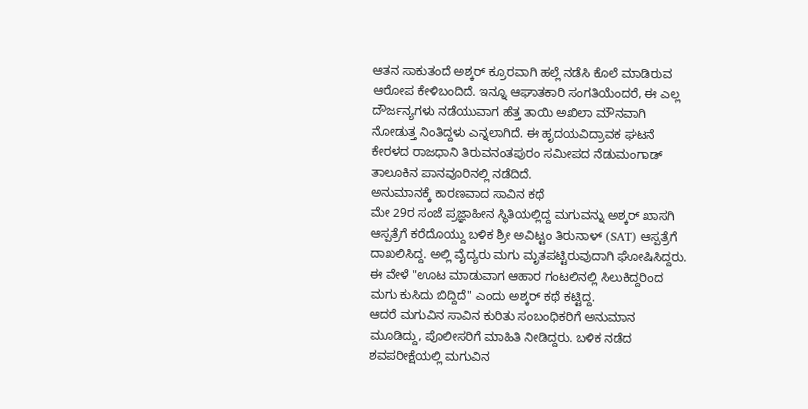ಆತನ ಸಾಕುತಂದೆ ಅಶ್ಕರ್ ಕ್ರೂರವಾಗಿ ಹಲ್ಲೆ ನಡೆಸಿ ಕೊಲೆ ಮಾಡಿರುವ ಆರೋಪ ಕೇಳಿಬಂದಿದೆ. ಇನ್ನೂ ಆಘಾತಕಾರಿ ಸಂಗತಿಯೆಂದರೆ, ಈ ಎಲ್ಲ ದೌರ್ಜನ್ಯಗಳು ನಡೆಯುವಾಗ ಹೆತ್ತ ತಾಯಿ ಅಖಿಲಾ ಮೌನವಾಗಿ ನೋಡುತ್ತ ನಿಂತಿದ್ದಳು ಎನ್ನಲಾಗಿದೆ. ಈ ಹೃದಯವಿದ್ರಾವಕ ಘಟನೆ ಕೇರಳದ ರಾಜಧಾನಿ ತಿರುವನಂತಪುರಂ ಸಮೀಪದ ನೆಡುಮಂಗಾಡ್ ತಾಲೂಕಿನ ಪಾನವೂರಿನಲ್ಲಿ ನಡೆದಿದೆ.
ಅನುಮಾನಕ್ಕೆ ಕಾರಣವಾದ ಸಾವಿನ ಕಥೆ
ಮೇ 29ರ ಸಂಜೆ ಪ್ರಜ್ಞಾಹೀನ ಸ್ಥಿತಿಯಲ್ಲಿದ್ದ ಮಗುವನ್ನು ಅಶ್ಕರ್ ಖಾಸಗಿ ಆಸ್ಪತ್ರೆಗೆ ಕರೆದೊಯ್ದು ಬಳಿಕ ಶ್ರೀ ಅವಿಟ್ಟಂ ತಿರುನಾಳ್ (SAT) ಆಸ್ಪತ್ರೆಗೆ ದಾಖಲಿಸಿದ್ದ. ಅಲ್ಲಿ ವೈದ್ಯರು ಮಗು ಮೃತಪಟ್ಟಿರುವುದಾಗಿ ಘೋಷಿಸಿದ್ದರು. ಈ ವೇಳೆ "ಊಟ ಮಾಡುವಾಗ ಆಹಾರ ಗಂಟಲಿನಲ್ಲಿ ಸಿಲುಕಿದ್ದರಿಂದ ಮಗು ಕುಸಿದು ಬಿದ್ದಿದೆ" ಎಂದು ಅಶ್ಕರ್ ಕಥೆ ಕಟ್ಟಿದ್ದ.
ಆದರೆ ಮಗುವಿನ ಸಾವಿನ ಕುರಿತು ಸಂಬಂಧಿಕರಿಗೆ ಅನುಮಾನ ಮೂಡಿದ್ದು, ಪೊಲೀಸರಿಗೆ ಮಾಹಿತಿ ನೀಡಿದ್ದರು. ಬಳಿಕ ನಡೆದ ಶವಪರೀಕ್ಷೆಯಲ್ಲಿ ಮಗುವಿನ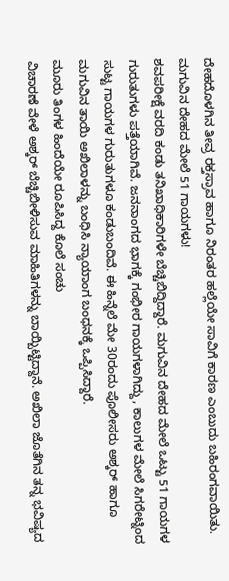ದೇಹದೊಳಗಿನ ತೀವ್ರ ರಕ್ತಸ್ರಾವ ಹಾಗೂ ನಿರಂತರ ಹಲ್ಲೆಯೇ ಸಾವಿಗೆ ಕಾರಣ ಎಂಬುದು ಬಹಿರಂಗವಾಯಿತು.
ಮಗುವಿನ ದೇಹದ ಮೇಲೆ 51 ಗಾಯಗಳು!
ಶವಪರೀಕ್ಷೆ ವರದಿ ಕಂಡು ತನಿಖಾಧಿಕಾರಿಗಳೇ ಬೆಚ್ಚಿಬಿದ್ದಿದ್ದಾರೆ. ಮಗುವಿನ ದೇಹದ ಮೇಲೆ ಒಟ್ಟು 51 ಗಾಯಗಳ ಗುರುತುಗಳು ಪತ್ತೆಯಾಗಿವೆ. ಜನನಾಂಗದ ಭಾಗಕ್ಕೆ ಗಂಭೀರ ಗಾಯಗಳಾಗಿದ್ದು, ಕಾಲುಗಳ ಮೇಲೆ ಸಿಗರೇಟ್ನಿಂದ ಸುಟ್ಟ ಗಾಯಗಳ ಗುರುತುಗಳೂ ಕಂಡುಬಂದಿವೆ. ಈ ಹಿನ್ನೆಲೆ ಮೇ 30ರಂದು ಪೊಲೀಸರು ಅಶ್ಕರ್ ಹಾಗೂ ಮಗುವಿನ ತಾಯಿ ಅಖಿಲಾಳನ್ನು ಬಂಧಿಸಿ ನ್ಯಾಯಾಂಗ ಬಂಧನಕ್ಕೆ ಒಪ್ಪಿಸಿದ್ದಾರೆ.
ಮೂರು ತಿಂಗಳ ಹಿಂದೆಯೇ ರೂಪಿಸಿದ್ದ ಕೊಲೆ ಸಂಚು
ವಿಚಾರಣೆ ವೇಳೆ ಅಶ್ಕರ್ ಬೆಚ್ಚಿಬೀಳಿಸುವ ಮಾಹಿತಿಗಳನ್ನು ಬಾಯ್ಬಿಟ್ಟಿದ್ದಾನೆ. ಅಖಿಲಾ ಜೊತೆಗಿನ ತನ್ನ ಭವಿಷ್ಯದ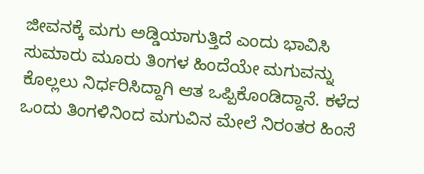ಜೀವನಕ್ಕೆ ಮಗು ಅಡ್ಡಿಯಾಗುತ್ತಿದೆ ಎಂದು ಭಾವಿಸಿ ಸುಮಾರು ಮೂರು ತಿಂಗಳ ಹಿಂದೆಯೇ ಮಗುವನ್ನು ಕೊಲ್ಲಲು ನಿರ್ಧರಿಸಿದ್ದಾಗಿ ಆತ ಒಪ್ಪಿಕೊಂಡಿದ್ದಾನೆ. ಕಳೆದ ಒಂದು ತಿಂಗಳಿನಿಂದ ಮಗುವಿನ ಮೇಲೆ ನಿರಂತರ ಹಿಂಸೆ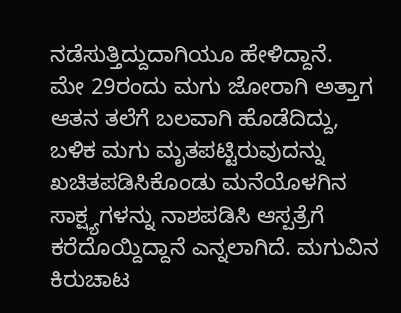ನಡೆಸುತ್ತಿದ್ದುದಾಗಿಯೂ ಹೇಳಿದ್ದಾನೆ.
ಮೇ 29ರಂದು ಮಗು ಜೋರಾಗಿ ಅತ್ತಾಗ ಆತನ ತಲೆಗೆ ಬಲವಾಗಿ ಹೊಡೆದಿದ್ದು, ಬಳಿಕ ಮಗು ಮೃತಪಟ್ಟಿರುವುದನ್ನು ಖಚಿತಪಡಿಸಿಕೊಂಡು ಮನೆಯೊಳಗಿನ ಸಾಕ್ಷ್ಯಗಳನ್ನು ನಾಶಪಡಿಸಿ ಆಸ್ಪತ್ರೆಗೆ ಕರೆದೊಯ್ದಿದ್ದಾನೆ ಎನ್ನಲಾಗಿದೆ. ಮಗುವಿನ ಕಿರುಚಾಟ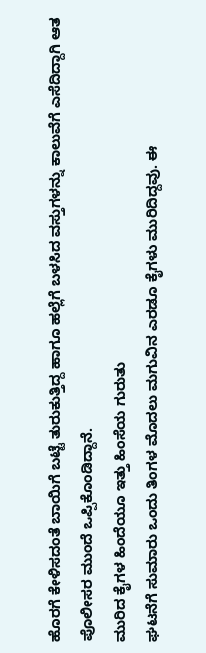ಹೊರಗೆ ಕೇಳಿಸದಂತೆ ಬಾಯಿಗೆ ಬಟ್ಟೆ ತುರುಕುತ್ತಿದ್ದ ಹಾಗೂ ಹಲ್ಲೆಗೆ ಬಳಸಿದ ವಸ್ತುಗಳನ್ನು ಕಾಲುವೆಗೆ ಎಸೆದಿದ್ದಾಗಿ ಆತ ಪೊಲೀಸರ ಮುಂದೆ ಒಪ್ಪಿಕೊಂಡಿದ್ದಾನೆ.
ಮುರಿದ ಕೈಗಳ ಹಿಂದೆಯೂ ಇತ್ತು ಹಿಂಸೆಯ ಗುರುತು
ಘಟನೆಗೆ ಸುಮಾರು ಒಂದು ತಿಂಗಳ ಮೊದಲು ಮಗುವಿನ ಎರಡೂ ಕೈಗಳು ಮುರಿದಿದ್ದವು. ಈ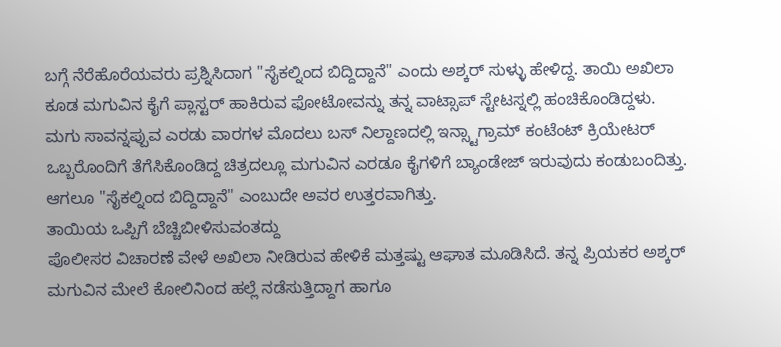ಬಗ್ಗೆ ನೆರೆಹೊರೆಯವರು ಪ್ರಶ್ನಿಸಿದಾಗ "ಸೈಕಲ್ನಿಂದ ಬಿದ್ದಿದ್ದಾನೆ" ಎಂದು ಅಶ್ಕರ್ ಸುಳ್ಳು ಹೇಳಿದ್ದ. ತಾಯಿ ಅಖಿಲಾ ಕೂಡ ಮಗುವಿನ ಕೈಗೆ ಪ್ಲಾಸ್ಟರ್ ಹಾಕಿರುವ ಫೋಟೋವನ್ನು ತನ್ನ ವಾಟ್ಸಾಪ್ ಸ್ಟೇಟಸ್ನಲ್ಲಿ ಹಂಚಿಕೊಂಡಿದ್ದಳು.
ಮಗು ಸಾವನ್ನಪ್ಪುವ ಎರಡು ವಾರಗಳ ಮೊದಲು ಬಸ್ ನಿಲ್ದಾಣದಲ್ಲಿ ಇನ್ಸ್ಟಾಗ್ರಾಮ್ ಕಂಟೆಂಟ್ ಕ್ರಿಯೇಟರ್ ಒಬ್ಬರೊಂದಿಗೆ ತೆಗೆಸಿಕೊಂಡಿದ್ದ ಚಿತ್ರದಲ್ಲೂ ಮಗುವಿನ ಎರಡೂ ಕೈಗಳಿಗೆ ಬ್ಯಾಂಡೇಜ್ ಇರುವುದು ಕಂಡುಬಂದಿತ್ತು. ಆಗಲೂ "ಸೈಕಲ್ನಿಂದ ಬಿದ್ದಿದ್ದಾನೆ" ಎಂಬುದೇ ಅವರ ಉತ್ತರವಾಗಿತ್ತು.
ತಾಯಿಯ ಒಪ್ಪಿಗೆ ಬೆಚ್ಚಿಬೀಳಿಸುವಂತದ್ದು
ಪೊಲೀಸರ ವಿಚಾರಣೆ ವೇಳೆ ಅಖಿಲಾ ನೀಡಿರುವ ಹೇಳಿಕೆ ಮತ್ತಷ್ಟು ಆಘಾತ ಮೂಡಿಸಿದೆ. ತನ್ನ ಪ್ರಿಯಕರ ಅಶ್ಕರ್ ಮಗುವಿನ ಮೇಲೆ ಕೋಲಿನಿಂದ ಹಲ್ಲೆ ನಡೆಸುತ್ತಿದ್ದಾಗ ಹಾಗೂ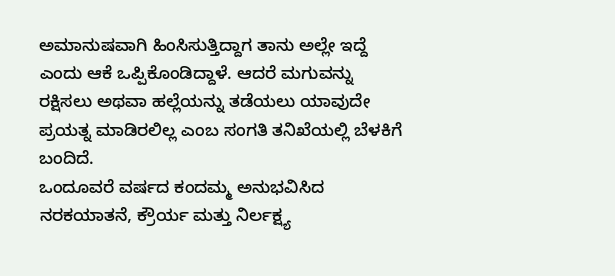ಅಮಾನುಷವಾಗಿ ಹಿಂಸಿಸುತ್ತಿದ್ದಾಗ ತಾನು ಅಲ್ಲೇ ಇದ್ದೆ ಎಂದು ಆಕೆ ಒಪ್ಪಿಕೊಂಡಿದ್ದಾಳೆ. ಆದರೆ ಮಗುವನ್ನು ರಕ್ಷಿಸಲು ಅಥವಾ ಹಲ್ಲೆಯನ್ನು ತಡೆಯಲು ಯಾವುದೇ ಪ್ರಯತ್ನ ಮಾಡಿರಲಿಲ್ಲ ಎಂಬ ಸಂಗತಿ ತನಿಖೆಯಲ್ಲಿ ಬೆಳಕಿಗೆ ಬಂದಿದೆ.
ಒಂದೂವರೆ ವರ್ಷದ ಕಂದಮ್ಮ ಅನುಭವಿಸಿದ ನರಕಯಾತನೆ, ಕ್ರೌರ್ಯ ಮತ್ತು ನಿರ್ಲಕ್ಷ್ಯ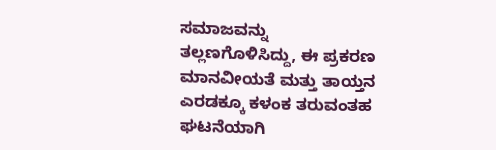ಸಮಾಜವನ್ನು ತಲ್ಲಣಗೊಳಿಸಿದ್ದು, ಈ ಪ್ರಕರಣ ಮಾನವೀಯತೆ ಮತ್ತು ತಾಯ್ತನ ಎರಡಕ್ಕೂ ಕಳಂಕ ತರುವಂತಹ ಘಟನೆಯಾಗಿ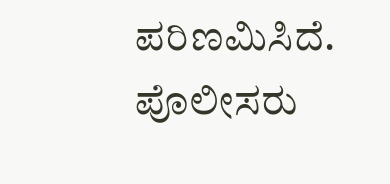ಪರಿಣಮಿಸಿದೆ. ಪೊಲೀಸರು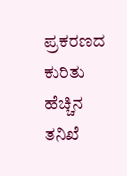ಪ್ರಕರಣದ ಕುರಿತು ಹೆಚ್ಚಿನ ತನಿಖೆ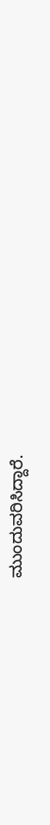ಮುಂದುವರಿಸಿದ್ದಾರೆ.